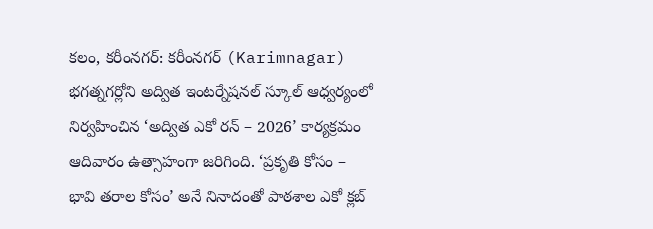కలం, కరీంనగర్: కరీంనగర్ (Karimnagar) భగత్నగర్లోని అద్విత ఇంటర్నేషనల్ స్కూల్ ఆధ్వర్యంలో నిర్వహించిన ‘అద్విత ఎకో రన్ – 2026’ కార్యక్రమం ఆదివారం ఉత్సాహంగా జరిగింది. ‘ప్రకృతి కోసం – భావి తరాల కోసం’ అనే నినాదంతో పాఠశాల ఎకో క్లబ్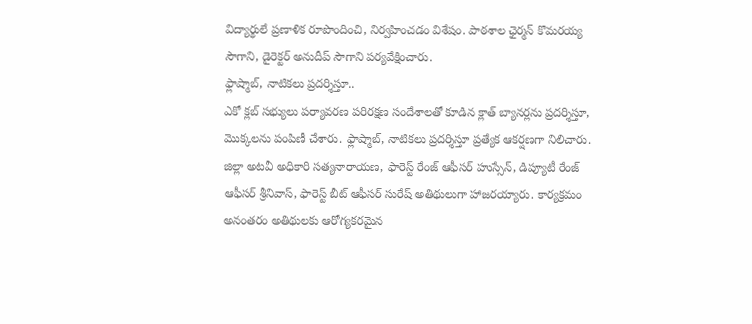విద్యార్థులే ప్రణాళిక రూపొందించి, నిర్వహించడం విశేషం. పాఠశాల ఛైర్మన్ కొమరయ్య సౌగాని, డైరెక్టర్ అనుదీప్ సౌగాని పర్యవేక్షించారు.
ఫ్లాష్మాబ్, నాటికలు ప్రదర్శిస్తూ..
ఎకో క్లబ్ సభ్యులు పర్యావరణ పరిరక్షణ సందేశాలతో కూడిన క్లాత్ బ్యానర్లను ప్రదర్శిస్తూ, మొక్కలను పంపిణీ చేశారు. ఫ్లాష్మాబ్, నాటికలు ప్రదర్శిస్తూ ప్రత్యేక ఆకర్షణగా నిలిచారు. జిల్లా అటవీ అధికారి సత్యనారాయణ, ఫారెస్ట్ రేంజ్ ఆఫీసర్ హుస్సేన్, డిప్యూటీ రేంజ్ ఆఫీసర్ శ్రీనివాస్, ఫారెస్ట్ బీట్ ఆఫీసర్ సురేష్ అతిథులుగా హాజరయ్యారు. కార్యక్రమం అనంతరం అతిథులకు ఆరోగ్యకరమైన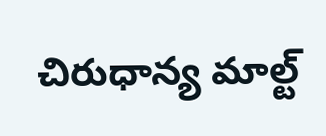చిరుధాన్య మాల్ట్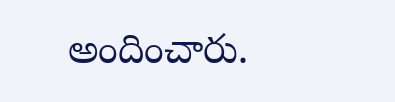అందించారు.